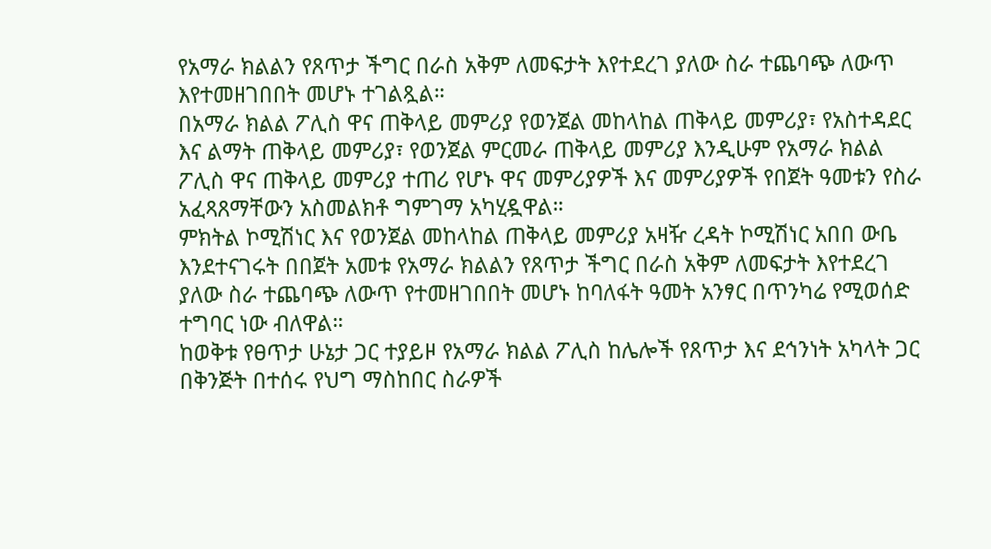የአማራ ክልልን የጸጥታ ችግር በራስ አቅም ለመፍታት እየተደረገ ያለው ስራ ተጨባጭ ለውጥ እየተመዘገበበት መሆኑ ተገልጿል።
በአማራ ክልል ፖሊስ ዋና ጠቅላይ መምሪያ የወንጀል መከላከል ጠቅላይ መምሪያ፣ የአስተዳደር እና ልማት ጠቅላይ መምሪያ፣ የወንጀል ምርመራ ጠቅላይ መምሪያ እንዲሁም የአማራ ክልል ፖሊስ ዋና ጠቅላይ መምሪያ ተጠሪ የሆኑ ዋና መምሪያዎች እና መምሪያዎች የበጀት ዓመቱን የስራ አፈጻጸማቸውን አስመልክቶ ግምገማ አካሂዷዋል።
ምክትል ኮሚሽነር እና የወንጀል መከላከል ጠቅላይ መምሪያ አዛዥ ረዳት ኮሚሽነር አበበ ውቤ እንደተናገሩት በበጀት አመቱ የአማራ ክልልን የጸጥታ ችግር በራስ አቅም ለመፍታት እየተደረገ ያለው ስራ ተጨባጭ ለውጥ የተመዘገበበት መሆኑ ከባለፋት ዓመት አንፃር በጥንካሬ የሚወሰድ ተግባር ነው ብለዋል።
ከወቅቱ የፀጥታ ሁኔታ ጋር ተያይዞ የአማራ ክልል ፖሊስ ከሌሎች የጸጥታ እና ደኅንነት አካላት ጋር በቅንጅት በተሰሩ የህግ ማስከበር ስራዎች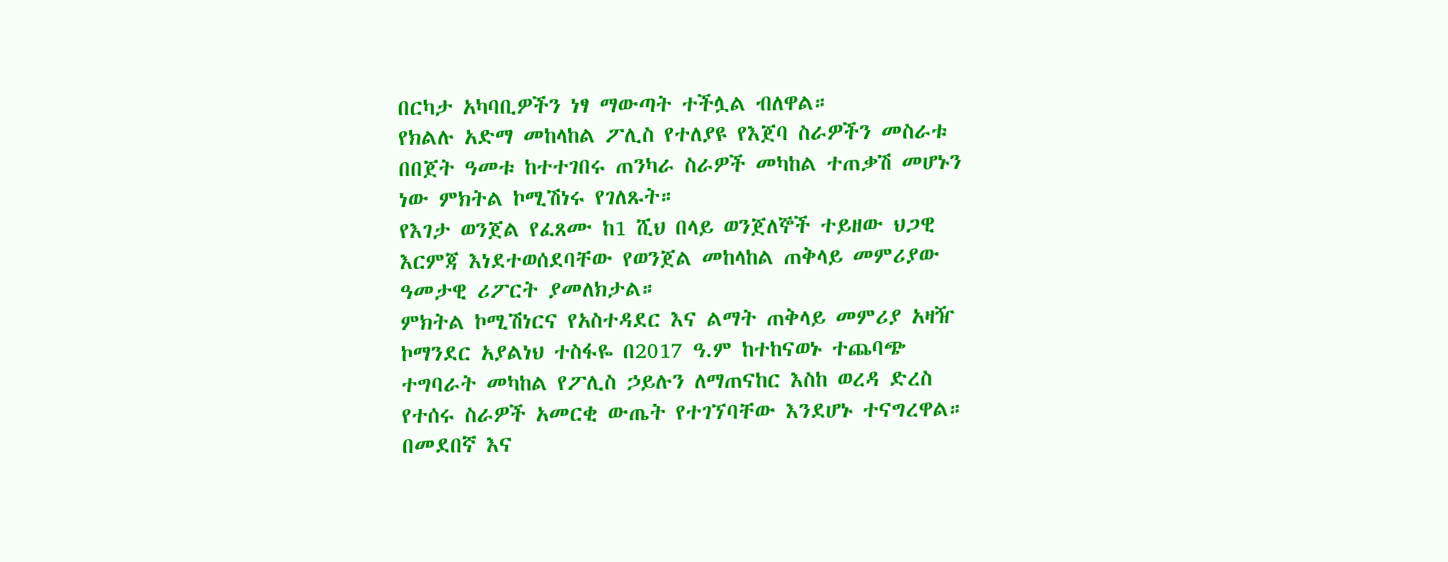በርካታ አካባቢዎችን ነፃ ማውጣት ተችሏል ብለዋል።
የክልሉ አድማ መከላከል ፖሊስ የተለያዩ የእጀባ ስራዎችን መስራቱ በበጀት ዓመቱ ከተተገበሩ ጠንካራ ስራዎች መካከል ተጠቃሽ መሆኑን ነው ምክትል ኮሚሽነሩ የገለጹት።
የእገታ ወንጀል የፈጸሙ ከ1 ሺህ በላይ ወንጀለኞች ተይዘው ህጋዊ እርምጃ እነደተወሰደባቸው የወንጀል መከላከል ጠቅላይ መምሪያው ዓመታዊ ሪፖርት ያመለክታል።
ምክትል ኮሚሽነርና የአስተዳደር እና ልማት ጠቅላይ መምሪያ አዛዥ ኮማንደር አያልነህ ተስፋዬ በ2017 ዓ.ም ከተከናወኑ ተጨባጭ ተግባራት መካከል የፖሊስ ኃይሉን ለማጠናከር እስከ ወረዳ ድረስ የተሰሩ ስራዎች አመርቂ ውጤት የተገኘባቸው እንደሆኑ ተናግረዋል።
በመደበኛ እና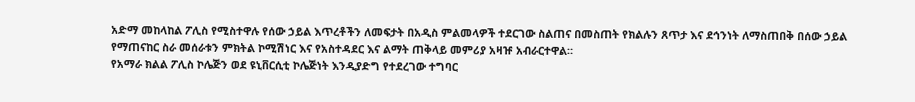አድማ መከላከል ፖሊስ የሚስተዋሉ የሰው ኃይል እጥረቶችን ለመፍታት በአዲስ ምልመላዎች ተደርገው ስልጠና በመስጠት የክልሉን ጸጥታ እና ደኅንነት ለማስጠበቅ በሰው ኃይል የማጠናከር ስራ መሰራቱን ምክትል ኮሚሽነር እና የአስተዳደር እና ልማት ጠቅላይ መምሪያ አዛዡ አብራርተዋል።
የአማራ ክልል ፖሊስ ኮሌጅን ወደ ዩኒቨርሲቲ ኮሌጅነት እንዲያድግ የተደረገው ተግባር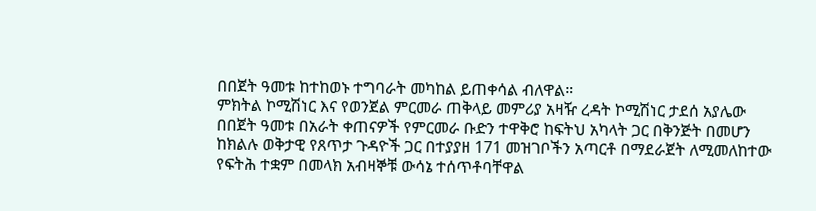በበጀት ዓመቱ ከተከወኑ ተግባራት መካከል ይጠቀሳል ብለዋል።
ምክትል ኮሚሽነር እና የወንጀል ምርመራ ጠቅላይ መምሪያ አዛዥ ረዳት ኮሚሽነር ታደሰ አያሌው በበጀት ዓመቱ በአራት ቀጠናዎች የምርመራ ቡድን ተዋቅሮ ከፍትህ አካላት ጋር በቅንጅት በመሆን ከክልሉ ወቅታዊ የጸጥታ ጉዳዮች ጋር በተያያዘ 171 መዝገቦችን አጣርቶ በማደራጀት ለሚመለከተው የፍትሕ ተቋም በመላክ አብዛኞቹ ውሳኔ ተሰጥቶባቸዋል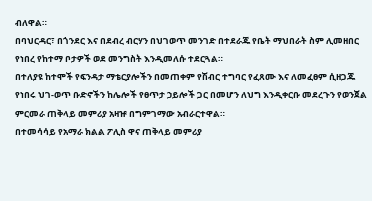ብለዋል።
በባህርዳር፣ በጎንደር እና በደብረ ብርሃን በህገወጥ መንገድ በተደራጁ የቤት ማህበራት ስም ሊመዘበር የነበረ የከተማ ቦታዎች ወደ መንግስት እንዲመለሱ ተደርጓል።
በተለያዩ ከተሞች የፍንዳታ ማቴርያሎችን በመጠቀም የሽብር ተግባር የፈጸሙ እና ለመፈፀም ሲዘጋጁ የነበሩ ህገ-ወጥ ቡድኖችን ከሌሎች የፀጥታ ኃይሎች ጋር በመሆን ለህግ እንዲቀርቡ መደረጉን የወንጀል ምርመራ ጠቅላይ መምሪያ አዛዡ በግምገማው አብራርተዋል።
በተመሳሳይ የአማራ ክልል ፖሊስ ዋና ጠቅላይ መምሪያ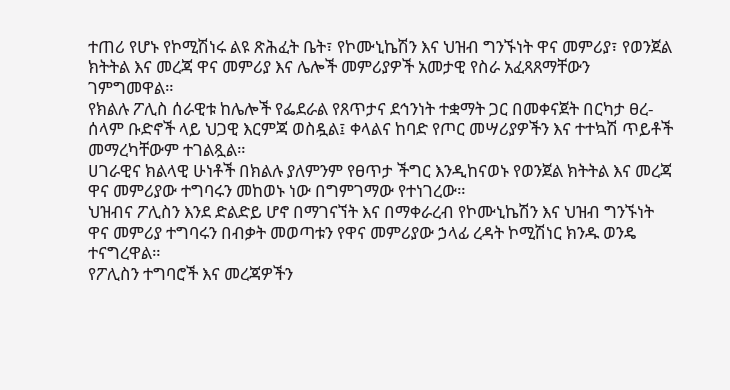ተጠሪ የሆኑ የኮሚሽነሩ ልዩ ጽሕፈት ቤት፣ የኮሙኒኬሽን እና ህዝብ ግንኙነት ዋና መምሪያ፣ የወንጀል ክትትል እና መረጃ ዋና መምሪያ እና ሌሎች መምሪያዎች አመታዊ የስራ አፈጻጸማቸውን ገምግመዋል።
የክልሉ ፖሊስ ሰራዊቱ ከሌሎች የፌደራል የጸጥታና ደኅንነት ተቋማት ጋር በመቀናጀት በርካታ ፀረ-ሰላም ቡድኖች ላይ ህጋዊ እርምጃ ወስዷል፤ ቀላልና ከባድ የጦር መሣሪያዎችን እና ተተኳሽ ጥይቶች መማረካቸውም ተገልጿል።
ሀገራዊና ክልላዊ ሁነቶች በክልሉ ያለምንም የፀጥታ ችግር እንዲከናወኑ የወንጀል ክትትል እና መረጃ ዋና መምሪያው ተግባሩን መከወኑ ነው በግምገማው የተነገረው።
ህዝብና ፖሊስን እንደ ድልድይ ሆኖ በማገናኘት እና በማቀራረብ የኮሙኒኬሽን እና ህዝብ ግንኙነት ዋና መምሪያ ተግባሩን በብቃት መወጣቱን የዋና መምሪያው ኃላፊ ረዳት ኮሚሽነር ክንዱ ወንዴ ተናግረዋል።
የፖሊስን ተግባሮች እና መረጃዎችን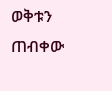ወቅቱን ጠብቀው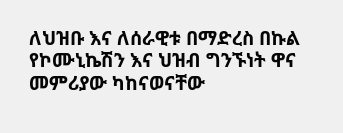ለህዝቡ እና ለሰራዊቱ በማድረስ በኩል የኮሙኒኬሽን እና ህዝብ ግንኙነት ዋና መምሪያው ካከናወናቸው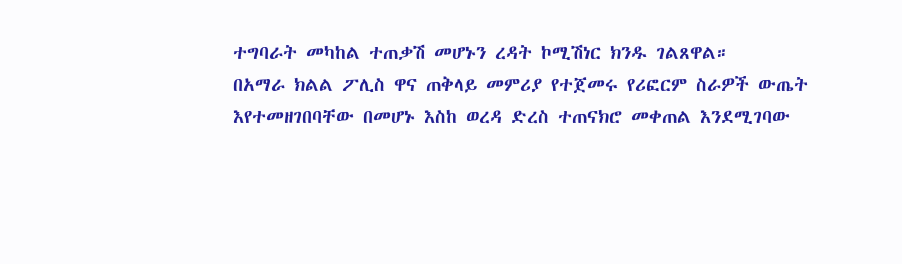ተግባራት መካከል ተጠቃሽ መሆኑን ረዳት ኮሚሽነር ክንዱ ገልጸዋል።
በአማራ ክልል ፖሊስ ዋና ጠቅላይ መምሪያ የተጀመሩ የሪፎርም ስራዎች ውጤት እየተመዘገበባቸው በመሆኑ እስከ ወረዳ ድረስ ተጠናክሮ መቀጠል እንደሚገባው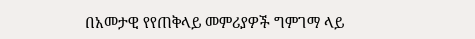በአመታዊ የየጠቅላይ መምሪያዎች ግምገማ ላይ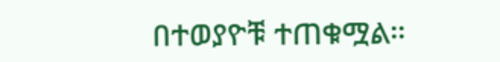በተወያዮቹ ተጠቁሟል።